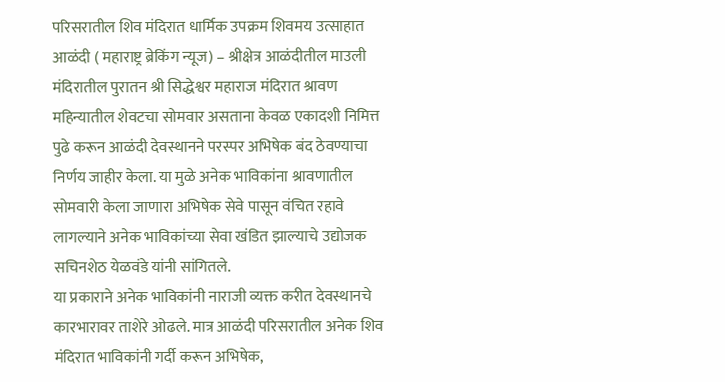परिसरातील शिव मंदिरात धार्मिक उपक्रम शिवमय उत्साहात
आळंदी ( महाराष्ट्र ब्रेकिंग न्यूज) – श्रीक्षेत्र आळंदीतील माउली मंदिरातील पुरातन श्री सिद्धेश्वर महाराज मंदिरात श्रावण महिन्यातील शेवटचा सोमवार असताना केवळ एकादशी निमित्त पुढे करून आळंदी देवस्थानने परस्पर अभिषेक बंद ठेवण्याचा निर्णय जाहीर केला. या मुळे अनेक भाविकांना श्रावणातील सोमवारी केला जाणारा अभिषेक सेवे पासून वंचित रहावे लागल्याने अनेक भाविकांच्या सेवा खंडित झाल्याचे उद्योजक सचिनशेठ येळवंडे यांनी सांगितले.
या प्रकाराने अनेक भाविकांनी नाराजी व्यक्त करीत देवस्थानचे कारभारावर ताशेरे ओढले. मात्र आळंदी परिसरातील अनेक शिव मंदिरात भाविकांनी गर्दी करून अभिषेक,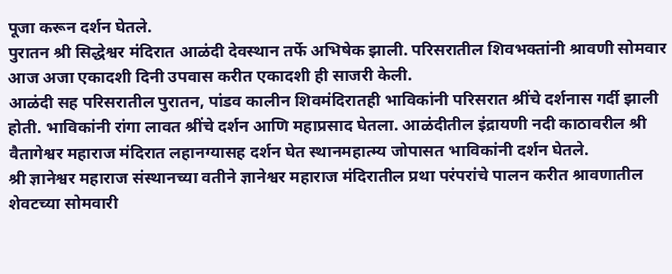पूजा करून दर्शन घेतले.
पुरातन श्री सिद्धेश्वर मंदिरात आळंदी देवस्थान तर्फे अभिषेक झाली. परिसरातील शिवभक्तांनी श्रावणी सोमवार आज अजा एकादशी दिनी उपवास करीत एकादशी ही साजरी केली.
आळंदी सह परिसरातील पुरातन, पांडव कालीन शिवमंदिरातही भाविकांनी परिसरात श्रींचे दर्शनास गर्दी झाली होती. भाविकांनी रांगा लावत श्रींचे दर्शन आणि महाप्रसाद घेतला. आळंदीतील इंद्रायणी नदी काठावरील श्री वैतागेश्वर महाराज मंदिरात लहानग्यासह दर्शन घेत स्थानमहात्म्य जोपासत भाविकांनी दर्शन घेतले.
श्री ज्ञानेश्वर महाराज संस्थानच्या वतीने ज्ञानेश्वर महाराज मंदिरातील प्रथा परंपरांचे पालन करीत श्रावणातील शेवटच्या सोमवारी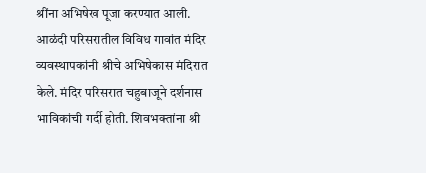श्रींना अभिषेख पूजा करण्यात आली. आळंदी परिसरातील विविध गावांत मंदिर व्यवस्थापकांनी श्रीचे अभिषेकास मंदिरात केले. मंदिर परिसरात चहुबाजूने दर्शनास भाविकांची गर्दी होती. शिवभक्तांना श्री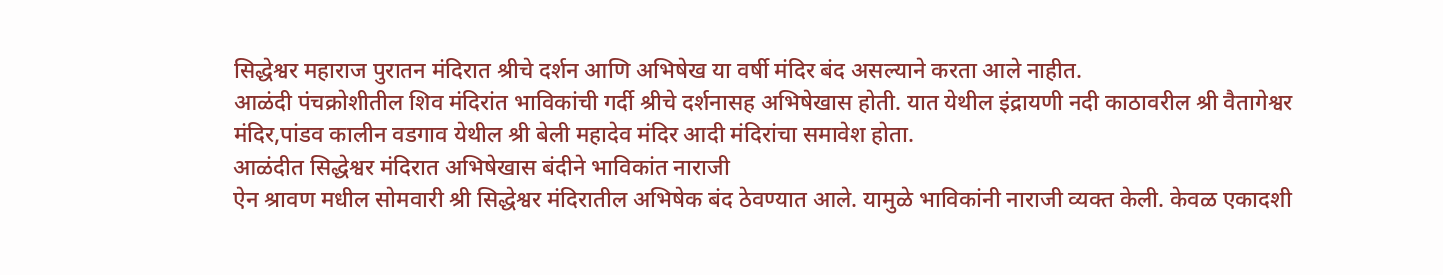सिद्धेश्वर महाराज पुरातन मंदिरात श्रीचे दर्शन आणि अभिषेख या वर्षी मंदिर बंद असल्याने करता आले नाहीत.
आळंदी पंचक्रोशीतील शिव मंदिरांत भाविकांची गर्दी श्रीचे दर्शनासह अभिषेखास होती. यात येथील इंद्रायणी नदी काठावरील श्री वैतागेश्वर मंदिर,पांडव कालीन वडगाव येथील श्री बेली महादेव मंदिर आदी मंदिरांचा समावेश होता.
आळंदीत सिद्धेश्वर मंदिरात अभिषेखास बंदीने भाविकांत नाराजी
ऐन श्रावण मधील सोमवारी श्री सिद्धेश्वर मंदिरातील अभिषेक बंद ठेवण्यात आले. यामुळे भाविकांनी नाराजी व्यक्त केली. केवळ एकादशी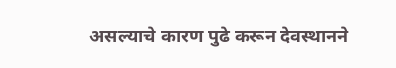असल्याचे कारण पुढे करून देवस्थानने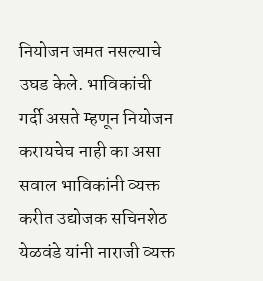नियोजन जमत नसल्याचे उघड केले. भाविकांची गर्दी असते म्हणून नियोजन करायचेच नाही का असा सवाल भाविकांनी व्यक्त करीत उद्योजक सचिनशेठ येळवंडे यांनी नाराजी व्यक्त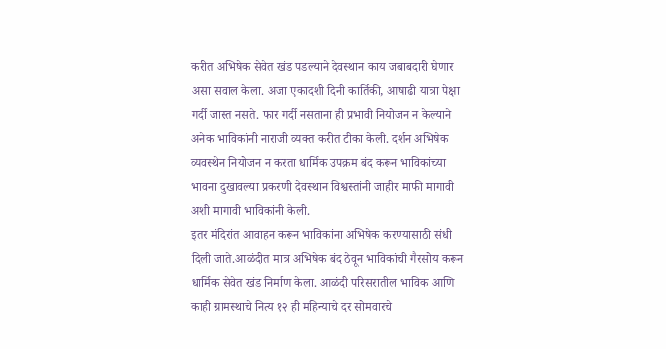करीत अभिषेक सेवेत खंड पडल्याने देवस्थान काय जबाबदारी घेणार असा सवाल केला. अजा एकादशी दिनी कार्तिकी, आषाढी यात्रा पेक्षा गर्दी जास्त नसते. फार गर्दी नसताना ही प्रभावी नियोजन न केल्याने अनेक भाविकांनी नाराजी व्यक्त करीत टीका केली. दर्शन अभिषेक व्यवस्थेन नियोजन न करता धार्मिक उपक्रम बंद करून भाविकांच्या भावना दुखावल्या प्रकरणी देवस्थान विश्वस्तांनी जाहीर माफी मागावी अशी मागावी भाविकांनी केली.
इतर मंदिरांत आवाहन करून भाविकांना अभिषेक करण्यासाठी संधी दिली जाते.आळंदीत मात्र अभिषेक बंद ठेवून भाविकांची गैरसोय करून धार्मिक सेवेत खंड निर्माण केला. आळंदी परिसरातील भाविक आणि काही ग्रामस्थाचे नित्य १२ ही महिन्याचे दर सोमवारचे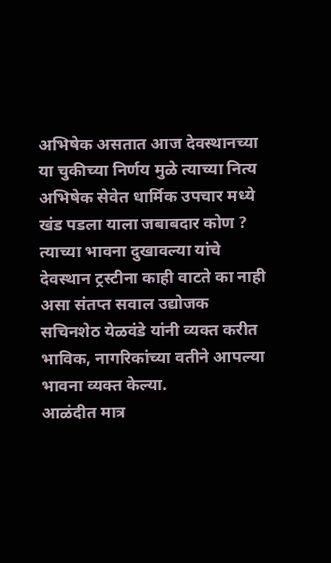अभिषेक असतात आज देवस्थानच्या या चुकीच्या निर्णय मुळे त्याच्या नित्य अभिषेक सेवेत धार्मिक उपचार मध्ये खंड पडला याला जबाबदार कोण ? त्याच्या भावना दुखावल्या यांचे देवस्थान ट्रस्टीना काही वाटते का नाही असा संतप्त सवाल उद्योजक सचिनशेठ येळवंडे यांनी व्यक्त करीत भाविक, नागरिकांच्या वतीने आपल्या भावना व्यक्त केल्या.
आळंदीत मात्र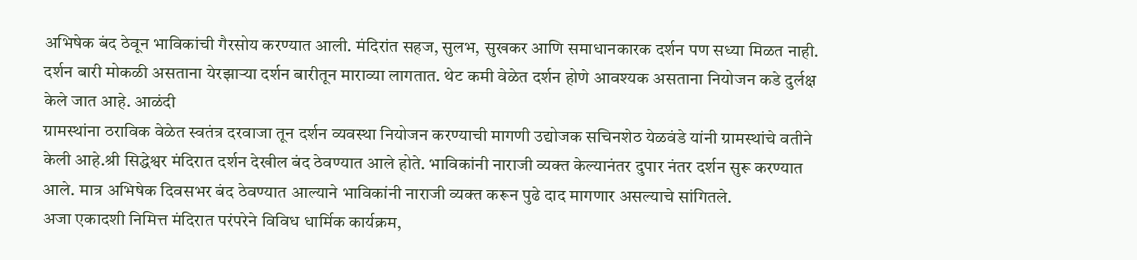अभिषेक बंद ठेवून भाविकांची गैरसोय करण्यात आली. मंदिरांत सहज, सुलभ, सुखकर आणि समाधानकारक दर्शन पण सध्या मिळत नाही. दर्शन बारी मोकळी असताना येरझाऱ्या दर्शन बारीतून माराव्या लागतात. थेट कमी वेळेत दर्शन होणे आवश्यक असताना नियोजन कडे दुर्लक्ष केले जात आहे. आळंदी
ग्रामस्थांना ठराविक वेळेत स्वतंत्र दरवाजा तून दर्शन व्यवस्था नियोजन करण्याची मागणी उद्योजक सचिनशेठ येळवंडे यांनी ग्रामस्थांचे वतीने केली आहे.श्री सिद्धेश्वर मंदिरात दर्शन देखील बंद ठेवण्यात आले होते. भाविकांनी नाराजी व्यक्त केल्यानंतर दुपार नंतर दर्शन सुरू करण्यात आले. मात्र अभिषेक दिवसभर बंद ठेवण्यात आल्याने भाविकांनी नाराजी व्यक्त करून पुढे दाद मागणार असल्याचे सांगितले.
अजा एकादशी निमित्त मंदिरात परंपरेने विविध धार्मिक कार्यक्रम,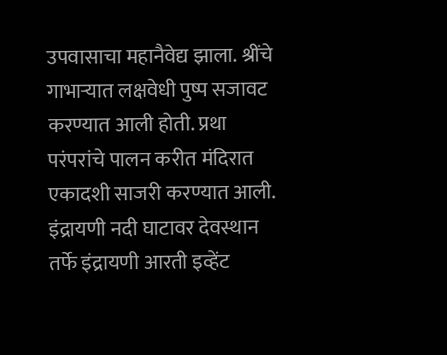उपवासाचा महानैवेद्य झाला. श्रींचे गाभाऱ्यात लक्षवेधी पुष्प सजावट करण्यात आली होती. प्रथा परंपरांचे पालन करीत मंदिरात एकादशी साजरी करण्यात आली. इंद्रायणी नदी घाटावर देवस्थान तर्फे इंद्रायणी आरती इव्हेंट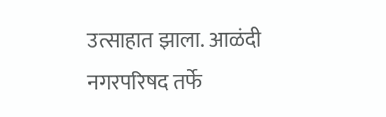उत्साहात झाला. आळंदी नगरपरिषद तर्फे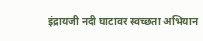इंद्रायजी नदी घाटावर स्वच्छता अभियान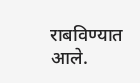राबविण्यात आले.